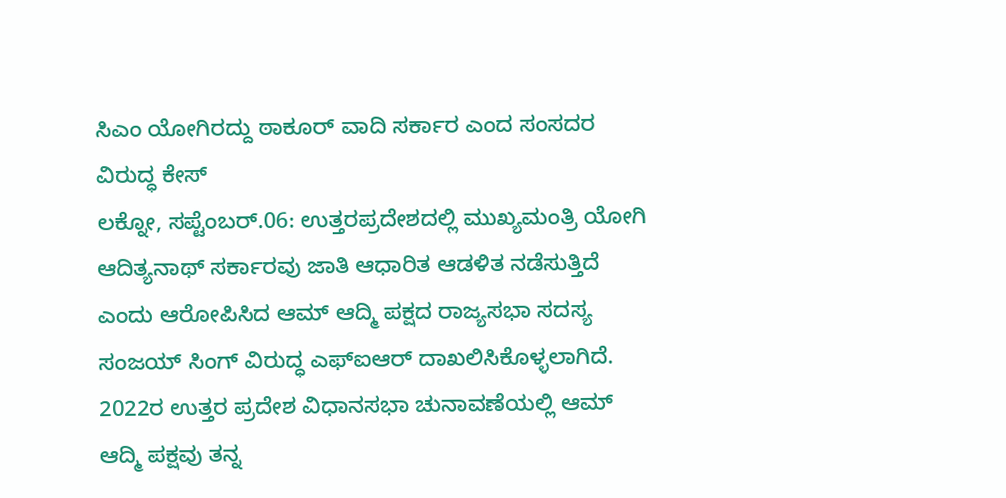ಸಿಎಂ ಯೋಗಿರದ್ದು ಠಾಕೂರ್ ವಾದಿ ಸರ್ಕಾರ ಎಂದ ಸಂಸದರ ವಿರುದ್ಧ ಕೇಸ್
ಲಕ್ನೋ, ಸಪ್ಟೆಂಬರ್.06: ಉತ್ತರಪ್ರದೇಶದಲ್ಲಿ ಮುಖ್ಯಮಂತ್ರಿ ಯೋಗಿ ಆದಿತ್ಯನಾಥ್ ಸರ್ಕಾರವು ಜಾತಿ ಆಧಾರಿತ ಆಡಳಿತ ನಡೆಸುತ್ತಿದೆ ಎಂದು ಆರೋಪಿಸಿದ ಆಮ್ ಆದ್ಮಿ ಪಕ್ಷದ ರಾಜ್ಯಸಭಾ ಸದಸ್ಯ ಸಂಜಯ್ ಸಿಂಗ್ ವಿರುದ್ಧ ಎಫ್ಐಆರ್ ದಾಖಲಿಸಿಕೊಳ್ಳಲಾಗಿದೆ.
2022ರ ಉತ್ತರ ಪ್ರದೇಶ ವಿಧಾನಸಭಾ ಚುನಾವಣೆಯಲ್ಲಿ ಆಮ್ ಆದ್ಮಿ ಪಕ್ಷವು ತನ್ನ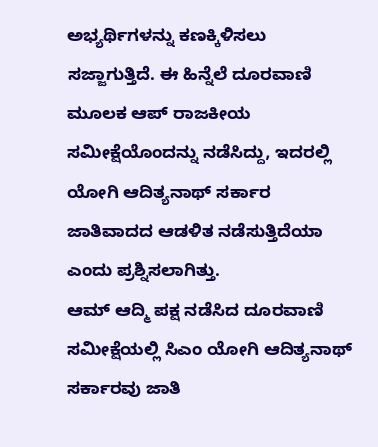ಅಭ್ಯರ್ಥಿಗಳನ್ನು ಕಣಕ್ಕಿಳಿಸಲು ಸಜ್ಜಾಗುತ್ತಿದೆ. ಈ ಹಿನ್ನೆಲೆ ದೂರವಾಣಿ ಮೂಲಕ ಆಪ್ ರಾಜಕೀಯ ಸಮೀಕ್ಷೆಯೊಂದನ್ನು ನಡೆಸಿದ್ದು, ಇದರಲ್ಲಿ ಯೋಗಿ ಆದಿತ್ಯನಾಥ್ ಸರ್ಕಾರ ಜಾತಿವಾದದ ಆಡಳಿತ ನಡೆಸುತ್ತಿದೆಯಾ ಎಂದು ಪ್ರಶ್ನಿಸಲಾಗಿತ್ತು.
ಆಮ್ ಆದ್ಮಿ ಪಕ್ಷ ನಡೆಸಿದ ದೂರವಾಣಿ ಸಮೀಕ್ಷೆಯಲ್ಲಿ ಸಿಎಂ ಯೋಗಿ ಆದಿತ್ಯನಾಥ್ ಸರ್ಕಾರವು ಜಾತಿ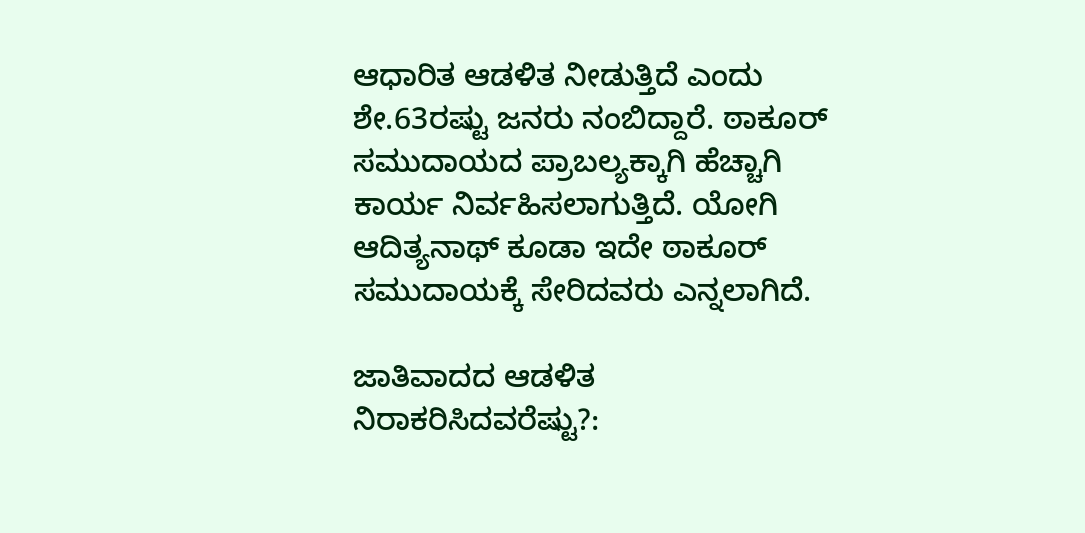ಆಧಾರಿತ ಆಡಳಿತ ನೀಡುತ್ತಿದೆ ಎಂದು ಶೇ.63ರಷ್ಟು ಜನರು ನಂಬಿದ್ದಾರೆ. ಠಾಕೂರ್ ಸಮುದಾಯದ ಪ್ರಾಬಲ್ಯಕ್ಕಾಗಿ ಹೆಚ್ಚಾಗಿ ಕಾರ್ಯ ನಿರ್ವಹಿಸಲಾಗುತ್ತಿದೆ. ಯೋಗಿ ಆದಿತ್ಯನಾಥ್ ಕೂಡಾ ಇದೇ ಠಾಕೂರ್ ಸಮುದಾಯಕ್ಕೆ ಸೇರಿದವರು ಎನ್ನಲಾಗಿದೆ.

ಜಾತಿವಾದದ ಆಡಳಿತ ನಿರಾಕರಿಸಿದವರೆಷ್ಟು?: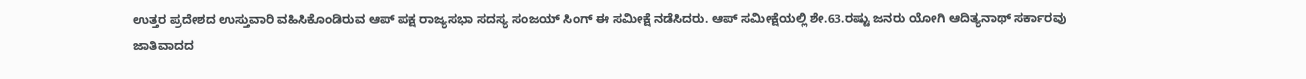ಉತ್ತರ ಪ್ರದೇಶದ ಉಸ್ತುವಾರಿ ವಹಿಸಿಕೊಂಡಿರುವ ಆಪ್ ಪಕ್ಷ ರಾಜ್ಯಸಭಾ ಸದಸ್ಯ ಸಂಜಯ್ ಸಿಂಗ್ ಈ ಸಮೀಕ್ಷೆ ನಡೆಸಿದರು. ಆಪ್ ಸಮೀಕ್ಷೆಯಲ್ಲಿ ಶೇ.63.ರಷ್ಟು ಜನರು ಯೋಗಿ ಆದಿತ್ಯನಾಥ್ ಸರ್ಕಾರವು ಜಾತಿವಾದದ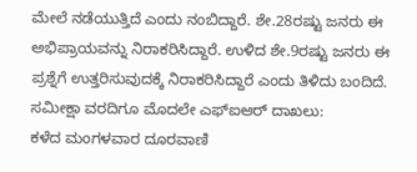ಮೇಲೆ ನಡೆಯುತ್ತಿದೆ ಎಂದು ನಂಬಿದ್ದಾರೆ. ಶೇ.28ರಷ್ಟು ಜನರು ಈ ಅಭಿಪ್ರಾಯವನ್ನು ನಿರಾಕರಿಸಿದ್ದಾರೆ. ಉಳಿದ ಶೇ.9ರಷ್ಟು ಜನರು ಈ ಪ್ರಶ್ನೆಗೆ ಉತ್ತರಿಸುವುದಕ್ಕೆ ನಿರಾಕರಿಸಿದ್ದಾರೆ ಎಂದು ತಿಳಿದು ಬಂದಿದೆ.
ಸಮೀಕ್ಷಾ ವರದಿಗೂ ಮೊದಲೇ ಎಫ್ಐಆರ್ ದಾಖಲು:
ಕಳೆದ ಮಂಗಳವಾರ ದೂರವಾಣಿ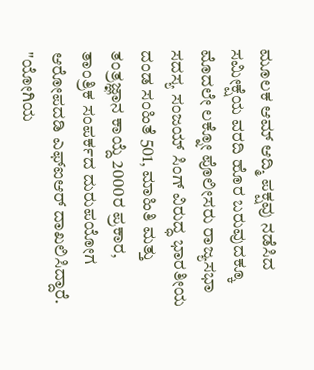ಮೂಲಕ ಆಮ್ ಆದ್ಮಿ ಪಕ್ಷವು ನಡೆಸಿದ ಸಮೀಕ್ಷೆಯ ವರದಿ ಹೊರ ಬರುವುದಕ್ಕೂ ಮೊದಲೇ ಲಕ್ನೋ ಪೊಲೀಸರು ರಾಜ್ಯಸಭಾ ಸದಸ್ಯ ಸಂಜಯ್ ಸಿಂಗ್ ವಿರುದ್ಧ ಭಾರತೀಯ ದಂಡ ಸಂಹಿತೆ 501, ಮಾಹಿತಿ ಮತ್ತು ತಂತ್ರಜ್ಞಾನ ಕಾಯ್ದೆ 2000ರ ಪ್ರಕಾರ, ತಾಂತ್ರಿಕ ಸಂಪರ್ಕದ ದುರುಪಯೋಗ ಆರೋಪದಡಿ ಎಫ್ಐಆರ್ ದಾಖಲಿಸಿದ್ದಾರೆ. "ಯೋಗಿಯ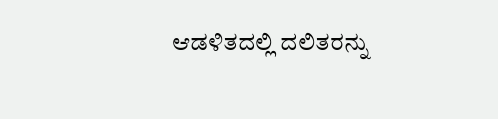ಆಡಳಿತದಲ್ಲಿ ದಲಿತರನ್ನು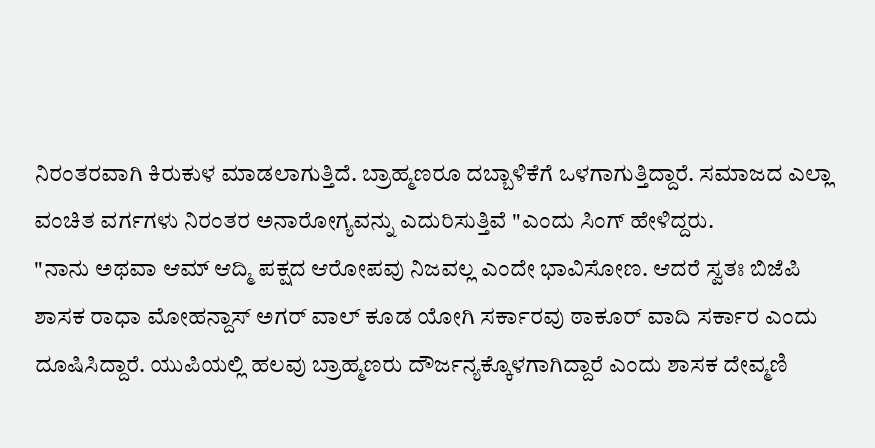ನಿರಂತರವಾಗಿ ಕಿರುಕುಳ ಮಾಡಲಾಗುತ್ತಿದೆ. ಬ್ರಾಹ್ಮಣರೂ ದಬ್ಬಾಳಿಕೆಗೆ ಒಳಗಾಗುತ್ತಿದ್ದಾರೆ. ಸಮಾಜದ ಎಲ್ಲಾ ವಂಚಿತ ವರ್ಗಗಳು ನಿರಂತರ ಅನಾರೋಗ್ಯವನ್ನು ಎದುರಿಸುತ್ತಿವೆ "ಎಂದು ಸಿಂಗ್ ಹೇಳಿದ್ದರು.
"ನಾನು ಅಥವಾ ಆಮ್ ಆದ್ಮಿ ಪಕ್ಷದ ಆರೋಪವು ನಿಜವಲ್ಲ ಎಂದೇ ಭಾವಿಸೋಣ. ಆದರೆ ಸ್ವತಃ ಬಿಜೆಪಿ ಶಾಸಕ ರಾಧಾ ಮೋಹನ್ದಾಸ್ ಅಗರ್ ವಾಲ್ ಕೂಡ ಯೋಗಿ ಸರ್ಕಾರವು ಠಾಕೂರ್ ವಾದಿ ಸರ್ಕಾರ ಎಂದು ದೂಷಿಸಿದ್ದಾರೆ. ಯುಪಿಯಲ್ಲಿ ಹಲವು ಬ್ರಾಹ್ಮಣರು ದೌರ್ಜನ್ಯಕ್ಕೊಳಗಾಗಿದ್ದಾರೆ ಎಂದು ಶಾಸಕ ದೇವ್ಮಣಿ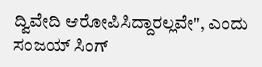ದ್ವಿವೇದಿ ಆರೋಪಿಸಿದ್ದಾರಲ್ಲವೇ", ಎಂದು ಸಂಜಯ್ ಸಿಂಗ್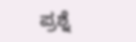ಪ್ರಶ್ನೆ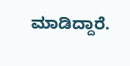ಮಾಡಿದ್ದಾರೆ.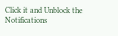Click it and Unblock the Notifications